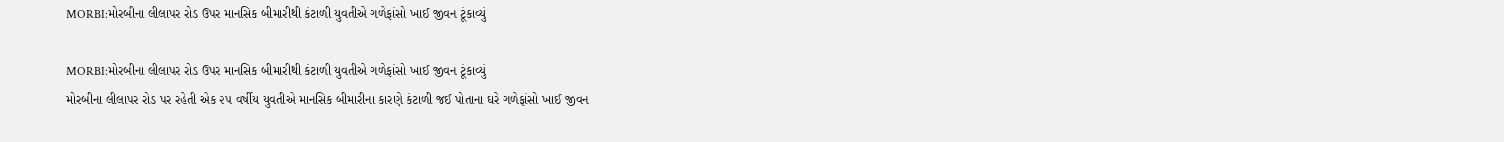MORBI:મોરબીના લીલાપર રોડ ઉપર માનસિક બીમારીથી કંટાળી યુવતીએ ગળેફાંસો ખાઈ જીવન ટૂંકાવ્યું

MORBI:મોરબીના લીલાપર રોડ ઉપર માનસિક બીમારીથી કંટાળી યુવતીએ ગળેફાંસો ખાઈ જીવન ટૂંકાવ્યું
મોરબીના લીલાપર રોડ પર રહેતી એક ૨૫ વર્ષીય યુવતીએ માનસિક બીમારીના કારણે કંટાળી જઈ પોતાના ઘરે ગળેફાંસો ખાઈ જીવન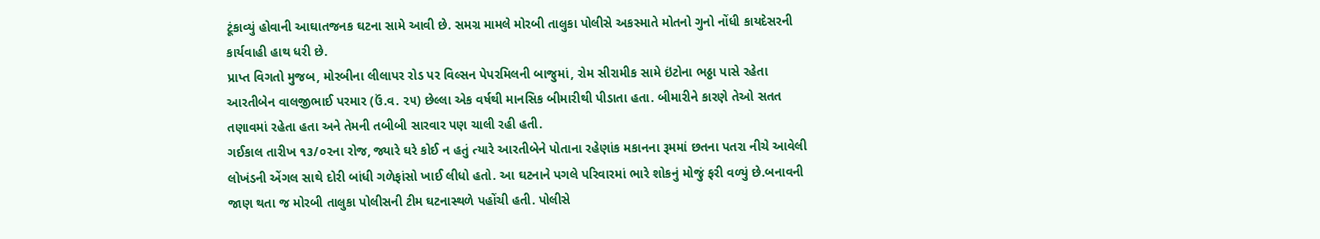ટૂંકાવ્યું હોવાની આઘાતજનક ઘટના સામે આવી છે. સમગ્ર મામલે મોરબી તાલુકા પોલીસે અકસ્માતે મોતનો ગુનો નોંધી કાયદેસરની કાર્યવાહી હાથ ધરી છે.
પ્રાપ્ત વિગતો મુજબ, મોરબીના લીલાપર રોડ પર વિલ્સન પેપરમિલની બાજુમાં, રોમ સીરામીક સામે ઇંટોના ભઠ્ઠા પાસે રહેતા આરતીબેન વાલજીભાઈ પરમાર (ઉં.વ. ૨૫) છેલ્લા એક વર્ષથી માનસિક બીમારીથી પીડાતા હતા. બીમારીને કારણે તેઓ સતત તણાવમાં રહેતા હતા અને તેમની તબીબી સારવાર પણ ચાલી રહી હતી.
ગઈકાલ તારીખ ૧૩/૦૨ના રોજ, જ્યારે ઘરે કોઈ ન હતું ત્યારે આરતીબેને પોતાના રહેણાંક મકાનના રૂમમાં છતના પતરા નીચે આવેલી લોખંડની એંગલ સાથે દોરી બાંધી ગળેફાંસો ખાઈ લીધો હતો. આ ઘટનાને પગલે પરિવારમાં ભારે શોકનું મોજું ફરી વળ્યું છે.બનાવની જાણ થતા જ મોરબી તાલુકા પોલીસની ટીમ ઘટનાસ્થળે પહોંચી હતી. પોલીસે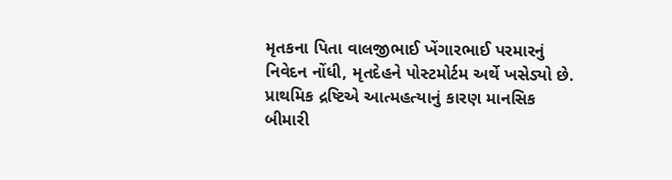મૃતકના પિતા વાલજીભાઈ ખેંગારભાઈ પરમારનું નિવેદન નોંધી, મૃતદેહને પોસ્ટમોર્ટમ અર્થે ખસેડ્યો છે. પ્રાથમિક દ્રષ્ટિએ આત્મહત્યાનું કારણ માનસિક બીમારી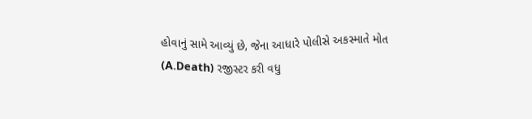હોવાનું સામે આવ્યું છે, જેના આધારે પોલીસે અકસ્માતે મોત (A.Death) રજીસ્ટર કરી વધુ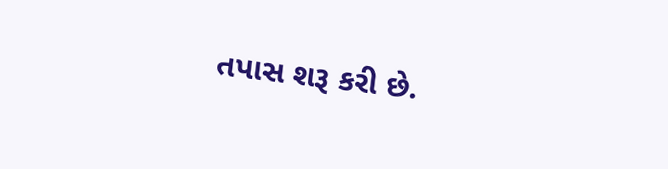તપાસ શરૂ કરી છે.